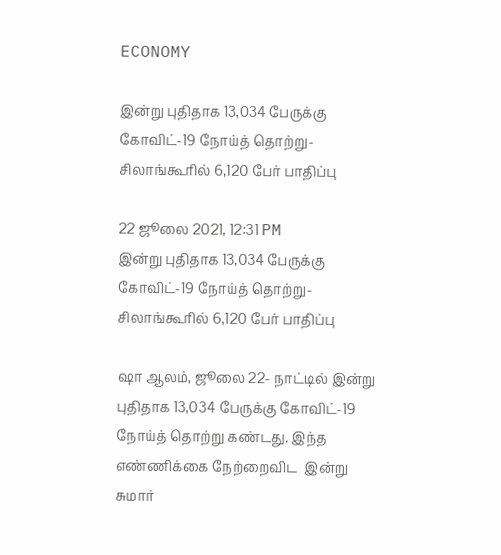ECONOMY

இன்று புதிதாக 13,034 பேருக்கு கோவிட்-19 நோய்த் தொற்று- சிலாங்கூரில் 6,120 பேர் பாதிப்பு

22 ஜூலை 2021, 12:31 PM
இன்று புதிதாக 13,034 பேருக்கு கோவிட்-19 நோய்த் தொற்று- சிலாங்கூரில் 6,120 பேர் பாதிப்பு

ஷா ஆலம், ஜூலை 22- நாட்டில் இன்று புதிதாக 13,034 பேருக்கு கோவிட்-19 நோய்த் தொற்று கண்டது. இந்த எண்ணிக்கை நேற்றைவிட  இன்று சுமார்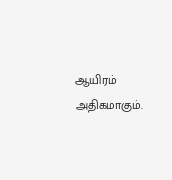ஆயிரம்  அதிகமாகும்.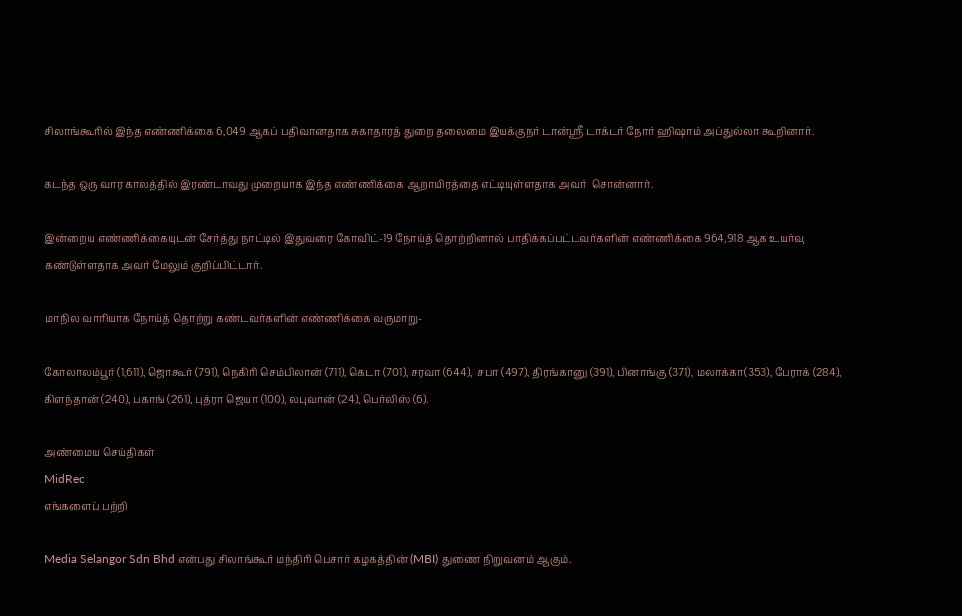சிலாங்கூரில் இந்த எண்ணிக்கை 6,049 ஆகப் பதிவானதாக சுகாதாரத் துறை தலைமை இயக்குநர் டான்ஸ்ரீ டாக்டர் நோர் ஹிஷாம் அப்துல்லா கூறினார்.

கடந்த ஒரு வார காலத்தில் இரண்டாவது முறையாக இந்த எண்ணிக்கை ஆறாயிரத்தை எட்டியுள்ளதாக அவர்  சொன்னார்.

இன்றைய எண்ணிக்கையுடன் சேர்த்து நாட்டில் இதுவரை கோவிட்-19 நோய்த் தொற்றினால் பாதிக்கப்பட்டவர்களின் எண்ணிக்கை 964,918 ஆக உயர்வு கண்டுள்ளதாக அவர் மேலும் குறிப்பிட்டார்.

மாநில வாரியாக நோய்த் தொற்று கண்டவர்களின் எண்ணிக்கை வருமாறு-

கோலாலம்பூர் (1,611), ஜொகூர் (791), நெகிரி செம்பிலான் (711), கெடா (701), சரவா (644),  சபா (497), திரங்கானு (391), பினாங்கு (371), மலாக்கா(353), பேராக் (284), கிளந்தான் (240), பகாங் (261), புத்ரா ஜெயா (100), லபுவான் (24), பெர்லிஸ் (6).

அண்மைய செய்திகள்
MidRec
எங்களைப் பற்றி

Media Selangor Sdn Bhd என்பது சிலாங்கூர் மந்திரி பெசார் கழகத்தின் (MBI) துணை நிறுவனம் ஆகும்.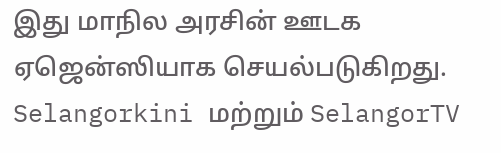இது மாநில அரசின் ஊடக ஏஜென்ஸியாக செயல்படுகிறது. Selangorkini மற்றும் SelangorTV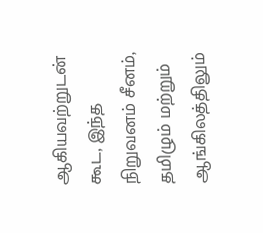ஆகியவற்றுடன் கூட, இந்த நிறுவனம் சீனம், தமிழும் மற்றும் ஆங்கிலத்திலும்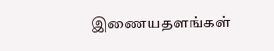இணையதளங்கள்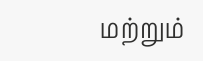மற்றும்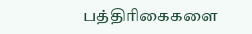பத்திரிகைகளை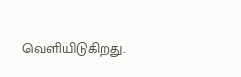வெளியிடுகிறது.